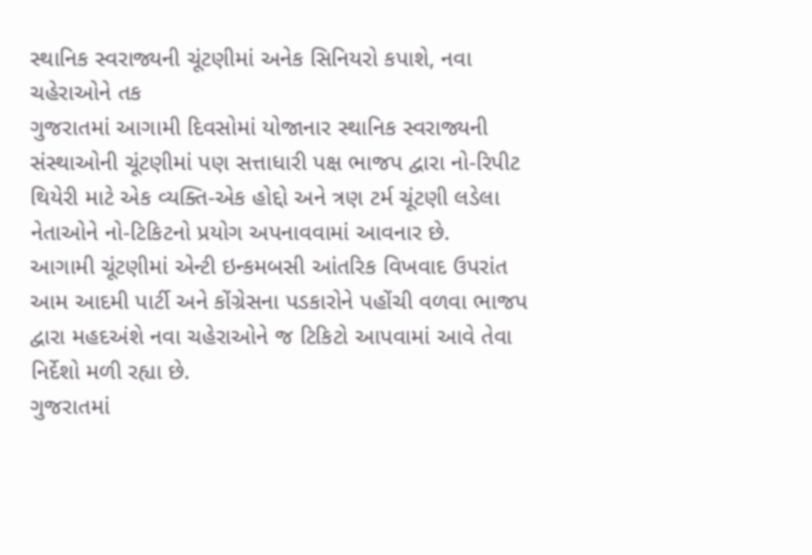સ્થાનિક સ્વરાજ્યની ચૂંટણીમાં અનેક સિનિયરો કપાશે, નવા ચહેરાઓને તક
ગુજરાતમાં આગામી દિવસોમાં યોજાનાર સ્થાનિક સ્વરાજ્યની સંસ્થાઓની ચૂંટણીમાં પણ સત્તાધારી પક્ષ ભાજપ દ્વારા નો-રિપીટ થિયેરી માટે એક વ્યક્તિ-એક હોદ્દો અને ત્રણ ટર્મ ચૂંટણી લડેલા નેતાઓને નો-ટિકિટનો પ્રયોગ અપનાવવામાં આવનાર છે.
આગામી ચૂંટણીમાં એન્ટી ઇન્કમબસી આંતરિક વિખવાદ ઉપરાંત આમ આદમી પાર્ટી અને કોંગ્રેસના પડકારોને પહોંચી વળવા ભાજપ દ્વારા મહદઅંશે નવા ચહેરાઓને જ ટિકિટો આપવામાં આવે તેવા નિર્દેશો મળી રહ્યા છે.
ગુજરાતમાં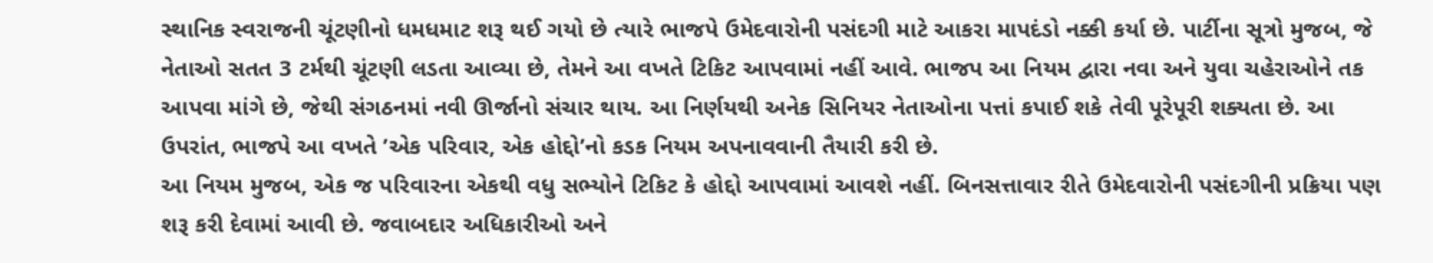સ્થાનિક સ્વરાજની ચૂંટણીનો ધમધમાટ શરૂ થઈ ગયો છે ત્યારે ભાજપે ઉમેદવારોની પસંદગી માટે આકરા માપદંડો નક્કી કર્યા છે. પાર્ટીના સૂત્રો મુજબ, જે નેતાઓ સતત 3 ટર્મથી ચૂંટણી લડતા આવ્યા છે, તેમને આ વખતે ટિકિટ આપવામાં નહીં આવે. ભાજપ આ નિયમ દ્વારા નવા અને યુવા ચહેરાઓને તક આપવા માંગે છે, જેથી સંગઠનમાં નવી ઊર્જાનો સંચાર થાય. આ નિર્ણયથી અનેક સિનિયર નેતાઓના પત્તાં કપાઈ શકે તેવી પૂરેપૂરી શક્યતા છે. આ ઉપરાંત, ભાજપે આ વખતે ’એક પરિવાર, એક હોદ્દો’નો કડક નિયમ અપનાવવાની તૈયારી કરી છે.
આ નિયમ મુજબ, એક જ પરિવારના એકથી વધુ સભ્યોને ટિકિટ કે હોદ્દો આપવામાં આવશે નહીં. બિનસત્તાવાર રીતે ઉમેદવારોની પસંદગીની પ્રક્રિયા પણ શરૂ કરી દેવામાં આવી છે. જવાબદાર અધિકારીઓ અને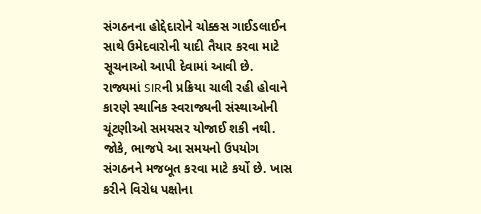સંગઠનના હોદ્દેદારોને ચોક્કસ ગાઈડલાઈન સાથે ઉમેદવારોની યાદી તૈયાર કરવા માટે સૂચનાઓ આપી દેવામાં આવી છે.
રાજ્યમાં SIRની પ્રક્રિયા ચાલી રહી હોવાને કારણે સ્થાનિક સ્વરાજ્યની સંસ્થાઓની ચૂંટણીઓ સમયસર યોજાઈ શકી નથી. જોકે, ભાજપે આ સમયનો ઉપયોગ સંગઠનને મજબૂત કરવા માટે કર્યો છે. ખાસ કરીને વિરોધ પક્ષોના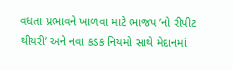વધતા પ્રભાવને ખાળવા માટે ભાજપ ’નો રીપીટ થીયરી’ અને નવા કડક નિયમો સાથે મેદાનમાં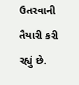ઉતરવાની તૈયારી કરી રહ્યું છે.